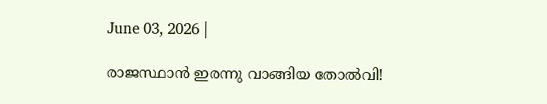June 03, 2026 |

രാജസ്ഥാന്‍ ഇരന്നു വാങ്ങിയ തോല്‍വി!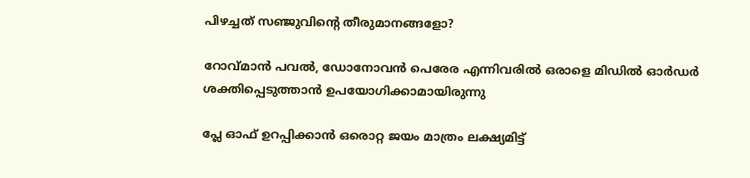പിഴച്ചത് സഞ്ജുവിന്റെ തീരുമാനങ്ങളോ?

റോവ്മാന്‍ പവല്‍, ഡോനോവന്‍ പെരേര എന്നിവരില്‍ ഒരാളെ മിഡില്‍ ഓര്‍ഡര്‍ ശക്തിപ്പെടുത്താന്‍ ഉപയോഗിക്കാമായിരുന്നു

പ്ലേ ഓഫ് ഉറപ്പിക്കാന്‍ ഒരൊറ്റ ജയം മാത്രം ലക്ഷ്യമിട്ട്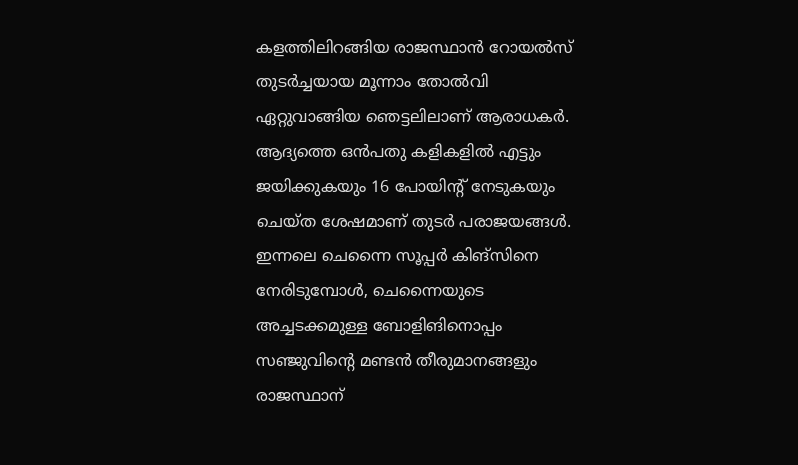കളത്തിലിറങ്ങിയ രാജസ്ഥാന്‍ റോയല്‍സ് തുടര്‍ച്ചയായ മൂന്നാം തോല്‍വി ഏറ്റുവാങ്ങിയ ഞെട്ടലിലാണ് ആരാധകര്‍. ആദ്യത്തെ ഒന്‍പതു കളികളില്‍ എട്ടും ജയിക്കുകയും 16 പോയിന്റ് നേടുകയും ചെയ്ത ശേഷമാണ് തുടര്‍ പരാജയങ്ങള്‍. ഇന്നലെ ചെന്നൈ സൂപ്പര്‍ കിങ്‌സിനെ നേരിടുമ്പോള്‍, ചെന്നൈയുടെ അച്ചടക്കമുള്ള ബോളിങിനൊപ്പം സഞ്ജുവിന്റെ മണ്ടന്‍ തീരുമാനങ്ങളും രാജസ്ഥാന്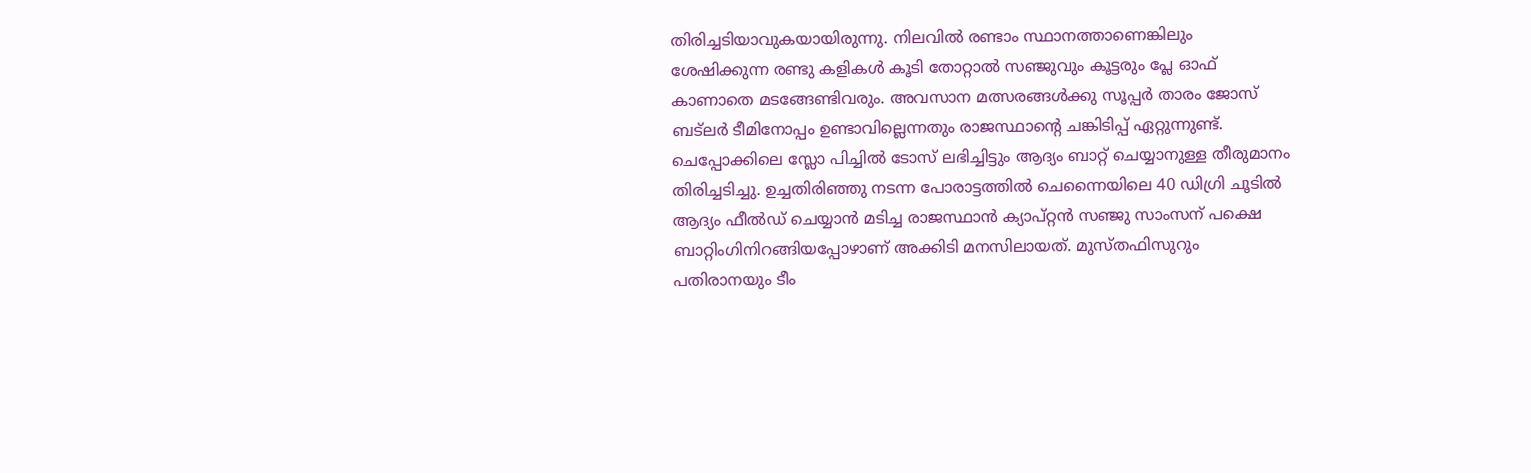തിരിച്ചടിയാവുകയായിരുന്നു. നിലവില്‍ രണ്ടാം സ്ഥാനത്താണെങ്കിലും ശേഷിക്കുന്ന രണ്ടു കളികള്‍ കൂടി തോറ്റാല്‍ സഞ്ജുവും കൂട്ടരും പ്ലേ ഓഫ് കാണാതെ മടങ്ങേണ്ടിവരും. അവസാന മത്സരങ്ങള്‍ക്കു സൂപ്പര്‍ താരം ജോസ് ബട്ലര്‍ ടീമിനോപ്പം ഉണ്ടാവില്ലെന്നതും രാജസ്ഥാന്റെ ചങ്കിടിപ്പ് ഏറ്റുന്നുണ്ട്.
ചെപ്പോക്കിലെ സ്ലോ പിച്ചില്‍ ടോസ് ലഭിച്ചിട്ടും ആദ്യം ബാറ്റ് ചെയ്യാനുള്ള തീരുമാനം തിരിച്ചടിച്ചു. ഉച്ചതിരിഞ്ഞു നടന്ന പോരാട്ടത്തില്‍ ചെന്നൈയിലെ 40 ഡിഗ്രി ചൂടില്‍ ആദ്യം ഫീല്‍ഡ് ചെയ്യാന്‍ മടിച്ച രാജസ്ഥാന്‍ ക്യാപ്റ്റന്‍ സഞ്ജു സാംസന് പക്ഷെ ബാറ്റിംഗിനിറങ്ങിയപ്പോഴാണ് അക്കിടി മനസിലായത്. മുസ്തഫിസുറും പതിരാനയും ടീം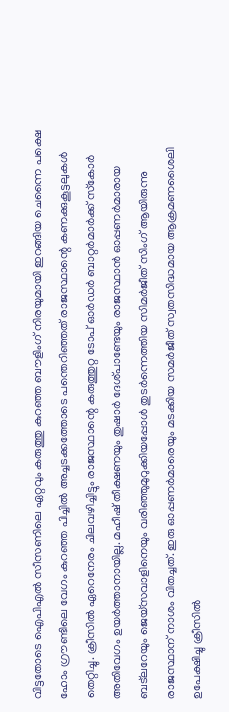വിട്ടതോടെ ഐപിഎല്‍ സീസണിലെ ഏറ്റവും കരുത്തു കുറഞ്ഞ ബൗളിംഗ് നിരയുമായി ഇറങ്ങിയ ചെന്നൈ പക്ഷെ ഹോം ഗ്രൗണ്ടിലെ വേഗം കുറഞ്ഞ പിച്ചില്‍ അച്ചടക്കത്തോടെ പന്തെറിഞ്ഞത് രാജസ്ഥാന്റെ കണക്കുകൂട്ടലുകള്‍ തെറ്റിച്ചു. ക്രീസില്‍ ഏറെനേരം ചിലവഴിച്ചിട്ടും രാജസ്ഥാന്റെ കരുത്തുറ്റ ടോപ് ഓര്‍ഡര്‍ ബാറ്റര്‍മാര്‍ക്ക് സ്‌കോര്‍ അതിവേഗം ഉയര്‍ത്താനായില്ല. മഹീഷ് തീക്ഷണയും തുഷാര്‍ ദേശ്പാണ്ടേയും രാജസ്ഥാന്‍ ഓപ്പണര്‍മാരായ ബട്ലറേയും ജെയ്സവാളിനെയും വരിഞ്ഞുമുറുക്കിയപ്പോള്‍ തുടര്‍ന്നെത്തിയ സിമര്‍ജീത് സിംഗ് ആയിരുന്നു രാജസ്ഥാന് നാശം വിതച്ചത്. ഇരു ഓപ്പണര്‍മാരെയും മടക്കിയ സമര്‍ജീത് സ്വതസിദ്ധമായ ആക്രമണശൈലി ഉപേക്ഷിച്ചു ക്രീസില്‍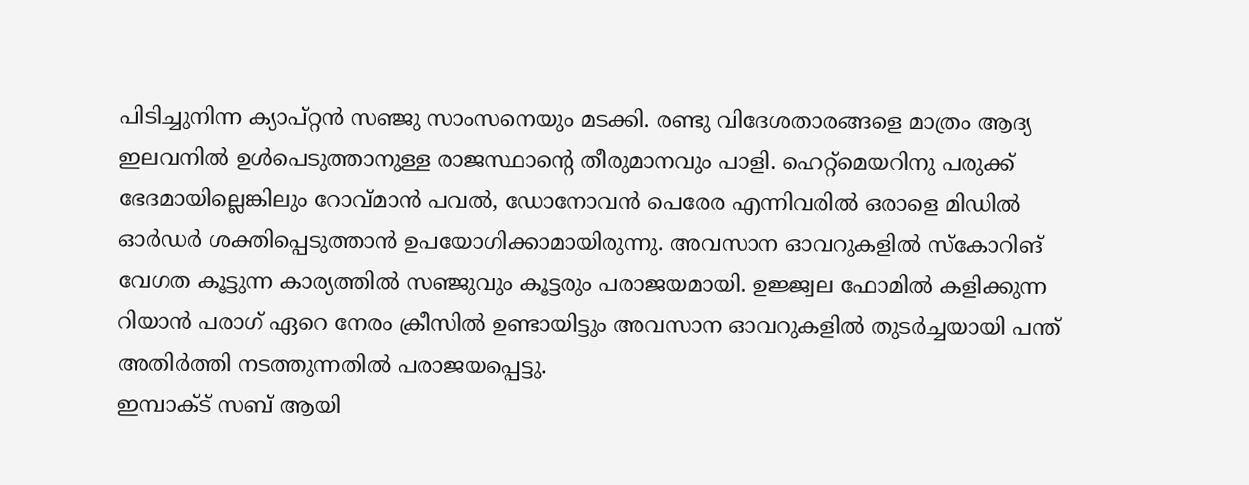പിടിച്ചുനിന്ന ക്യാപ്റ്റന്‍ സഞ്ജു സാംസനെയും മടക്കി. രണ്ടു വിദേശതാരങ്ങളെ മാത്രം ആദ്യ ഇലവനില്‍ ഉള്‍പെടുത്താനുള്ള രാജസ്ഥാന്റെ തീരുമാനവും പാളി. ഹെറ്റ്മെയറിനു പരുക്ക് ഭേദമായില്ലെങ്കിലും റോവ്മാന്‍ പവല്‍, ഡോനോവന്‍ പെരേര എന്നിവരില്‍ ഒരാളെ മിഡില്‍ ഓര്‍ഡര്‍ ശക്തിപ്പെടുത്താന്‍ ഉപയോഗിക്കാമായിരുന്നു. അവസാന ഓവറുകളില്‍ സ്‌കോറിങ് വേഗത കൂട്ടുന്ന കാര്യത്തില്‍ സഞ്ജുവും കൂട്ടരും പരാജയമായി. ഉജ്ജ്വല ഫോമില്‍ കളിക്കുന്ന റിയാന്‍ പരാഗ് ഏറെ നേരം ക്രീസില്‍ ഉണ്ടായിട്ടും അവസാന ഓവറുകളില്‍ തുടര്‍ച്ചയായി പന്ത് അതിര്‍ത്തി നടത്തുന്നതില്‍ പരാജയപ്പെട്ടു.
ഇമ്പാക്ട് സബ് ആയി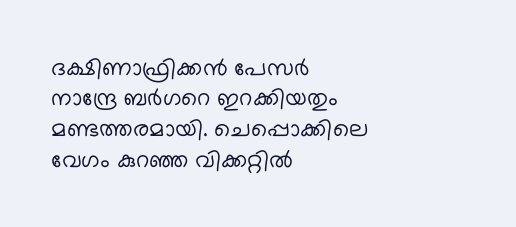ദക്ഷിണാഫ്രിക്കന്‍ പേസര്‍ നാന്ദ്രേ ബര്‍ഗറെ ഇറക്കിയതും മണ്ടത്തരമായി. ചെപ്പൊക്കിലെ വേഗം കുറഞ്ഞ വിക്കറ്റില്‍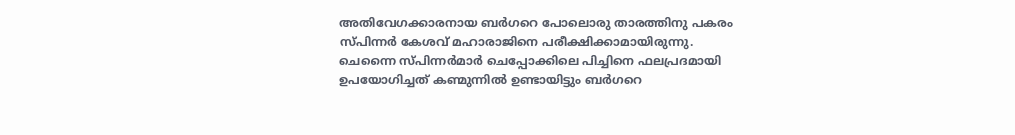അതിവേഗക്കാരനായ ബര്‍ഗറെ പോലൊരു താരത്തിനു പകരം സ്പിന്നര്‍ കേശവ് മഹാരാജിനെ പരീക്ഷിക്കാമായിരുന്നു. ചെന്നൈ സ്പിന്നര്‍മാര്‍ ചെപ്പോക്കിലെ പിച്ചിനെ ഫലപ്രദമായി ഉപയോഗിച്ചത് കണ്മുന്നില്‍ ഉണ്ടായിട്ടും ബര്‍ഗറെ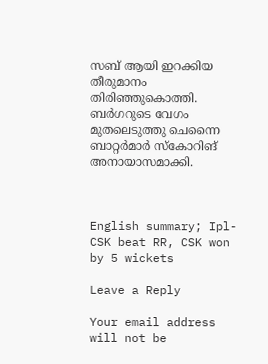സബ് ആയി ഇറക്കിയ തീരുമാനം തിരിഞ്ഞുകൊത്തി. ബര്‍ഗറുടെ വേഗം മുതലെടുത്തു ചെന്നൈ ബാറ്റര്‍മാര്‍ സ്‌കോറിങ് അനായാസമാക്കി.



English summary; Ipl-CSK beat RR, CSK won by 5 wickets

Leave a Reply

Your email address will not be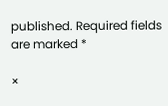published. Required fields are marked *

×